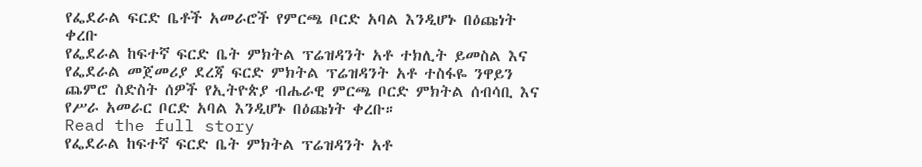የፌደራል ፍርድ ቤቶች አመራሮች የምርጫ ቦርድ አባል እንዲሆኑ በዕጩነት ቀረቡ
የፌደራል ከፍተኛ ፍርድ ቤት ምክትል ፕሬዝዳንት አቶ ተክሊት ይመስል እና የፌደራል መጀመሪያ ደረጃ ፍርድ ምክትል ፕሬዝዳንት አቶ ተስፋዬ ንዋይን ጨምሮ ስድስት ሰዎች የኢትዮጵያ ብሔራዊ ምርጫ ቦርድ ምክትል ሰብሳቢ እና የሥራ አመራር ቦርድ አባል እንዲሆኑ በዕጩነት ቀረቡ።
Read the full story
የፌደራል ከፍተኛ ፍርድ ቤት ምክትል ፕሬዝዳንት አቶ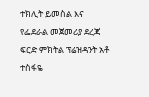ተክሊት ይመስል እና የፌደራል መጀመሪያ ደረጃ ፍርድ ምክትል ፕሬዝዳንት አቶ ተስፋዬ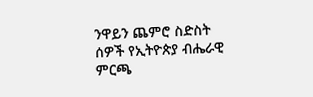ንዋይን ጨምሮ ስድስት ሰዎች የኢትዮጵያ ብሔራዊ ምርጫ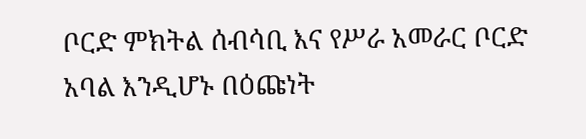ቦርድ ምክትል ሰብሳቢ እና የሥራ አመራር ቦርድ አባል እንዲሆኑ በዕጩነት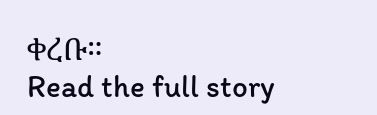ቀረቡ።
Read the full story